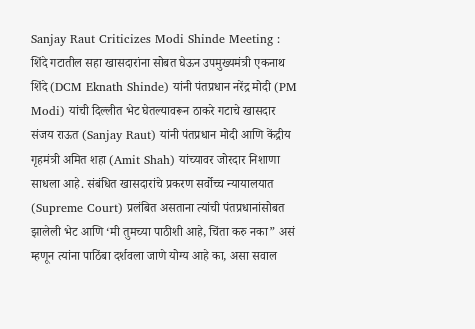Sanjay Raut Criticizes Modi Shinde Meeting : शिंदे गटातील सहा खासदारांना सोबत घेऊन उपमुख्यमंत्री एकनाथ शिंदे (DCM Eknath Shinde) यांनी पंतप्रधान नरेंद्र मोदी (PM Modi) यांची दिल्लीत भेट घेतल्यावरून ठाकरे गटाचे खासदार संजय राऊत (Sanjay Raut) यांनी पंतप्रधान मोदी आणि केंद्रीय गृहमंत्री अमित शहा (Amit Shah) यांच्यावर जोरदार निशाणा साधला आहे. संबंधित खासदारांचे प्रकरण सर्वोच्च न्यायालयात (Supreme Court) प्रलंबित असताना त्यांची पंतप्रधानांसोबत झालेली भेट आणि ‘मी तुमच्या पाठीशी आहे, चिंता करु नका” असं म्हणून त्यांना पाठिंबा दर्शवला जाणे योग्य आहे का, असा सवाल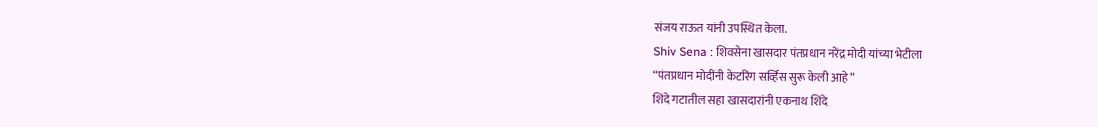संजय राऊत यांनी उपस्थित केला.
Shiv Sena : शिवसेना खासदार पंतप्रधान नरेंद्र मोदी यांच्या भेटीला
“पंतप्रधान मोदींनी केटरिंग सर्व्हिस सुरू केली आहे”
शिंदे गटातील सहा खासदारांनी एकनाथ शिंदे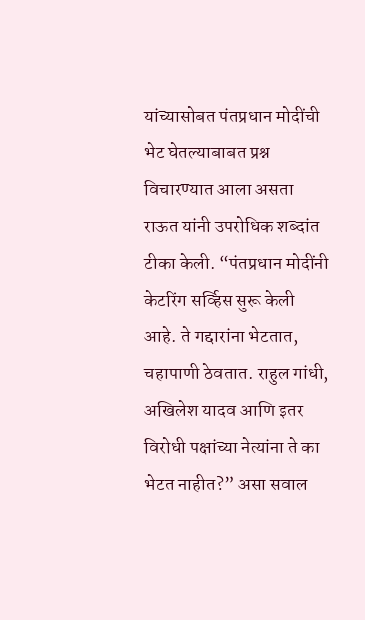यांच्यासोबत पंतप्रधान मोदींची भेट घेतल्याबाबत प्रश्न विचारण्यात आला असता राऊत यांनी उपरोधिक शब्दांत टीका केली. “पंतप्रधान मोदींनी केटरिंग सर्व्हिस सुरू केली आहे. ते गद्दारांना भेटतात, चहापाणी ठेवतात. राहुल गांधी, अखिलेश यादव आणि इतर विरोधी पक्षांच्या नेत्यांना ते का भेटत नाहीत?” असा सवाल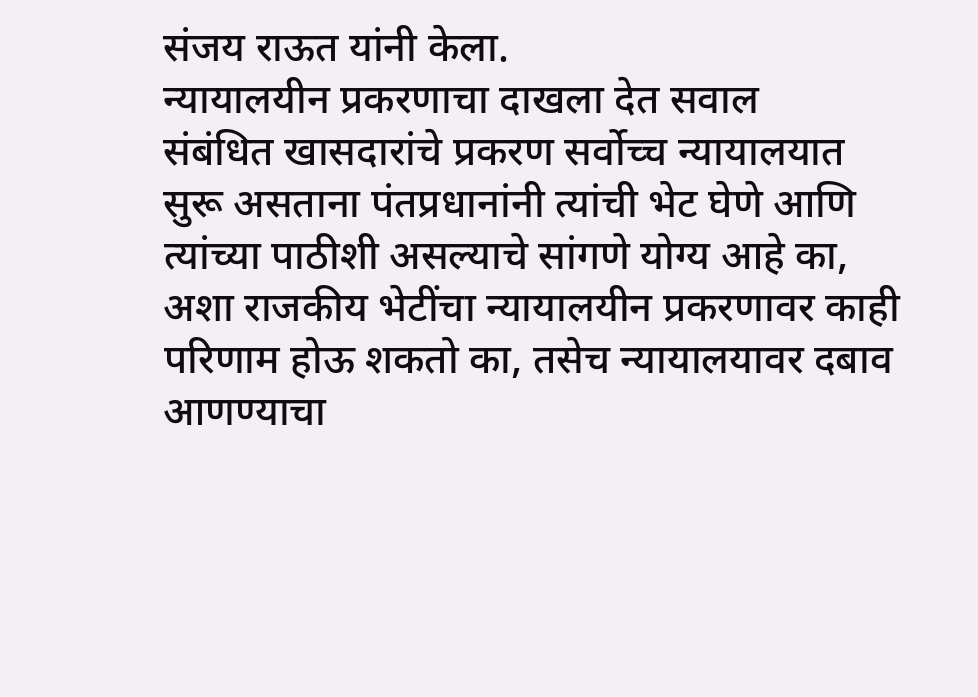संजय राऊत यांनी केला.
न्यायालयीन प्रकरणाचा दाखला देत सवाल
संबंधित खासदारांचे प्रकरण सर्वोच्च न्यायालयात सुरू असताना पंतप्रधानांनी त्यांची भेट घेणे आणि त्यांच्या पाठीशी असल्याचे सांगणे योग्य आहे का, अशा राजकीय भेटींचा न्यायालयीन प्रकरणावर काही परिणाम होऊ शकतो का, तसेच न्यायालयावर दबाव आणण्याचा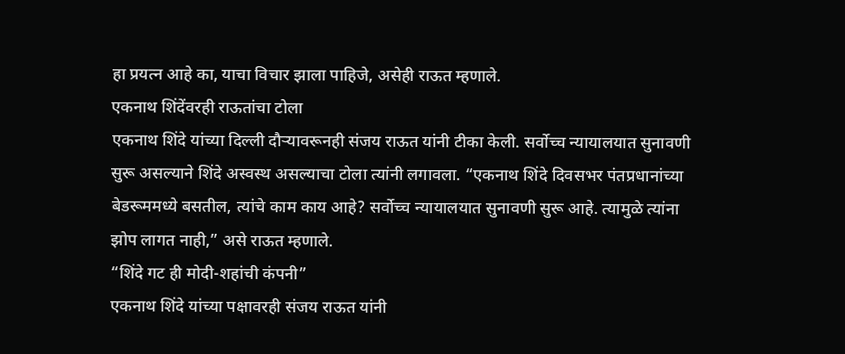हा प्रयत्न आहे का, याचा विचार झाला पाहिजे, असेही राऊत म्हणाले.
एकनाथ शिंदेंवरही राऊतांचा टोला
एकनाथ शिंदे यांच्या दिल्ली दौऱ्यावरूनही संजय राऊत यांनी टीका केली. सर्वोच्च न्यायालयात सुनावणी सुरू असल्याने शिंदे अस्वस्थ असल्याचा टोला त्यांनी लगावला. “एकनाथ शिंदे दिवसभर पंतप्रधानांच्या बेडरूममध्ये बसतील, त्यांचे काम काय आहे? सर्वोच्च न्यायालयात सुनावणी सुरू आहे. त्यामुळे त्यांना झोप लागत नाही,” असे राऊत म्हणाले.
“शिंदे गट ही मोदी-शहांची कंपनी”
एकनाथ शिंदे यांच्या पक्षावरही संजय राऊत यांनी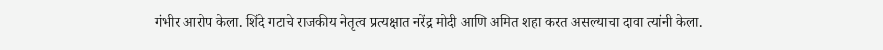गंभीर आरोप केला. शिंदे गटाचे राजकीय नेतृत्व प्रत्यक्षात नरेंद्र मोदी आणि अमित शहा करत असल्याचा दावा त्यांनी केला.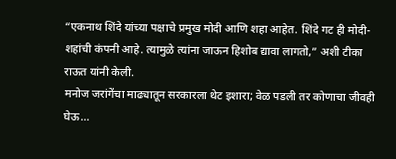“एकनाथ शिंदे यांच्या पक्षाचे प्रमुख मोदी आणि शहा आहेत. शिंदे गट ही मोदी-शहांची कंपनी आहे. त्यामुळे त्यांना जाऊन हिशोब द्यावा लागतो,” अशी टीका राऊत यांनी केली.
मनोज जरांगेंचा माढ्यातून सरकारला थेट इशारा; वेळ पडली तर कोणाचा जीवही घेऊ…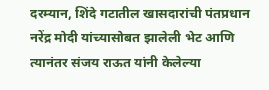दरम्यान, शिंदे गटातील खासदारांची पंतप्रधान नरेंद्र मोदी यांच्यासोबत झालेली भेट आणि त्यानंतर संजय राऊत यांनी केलेल्या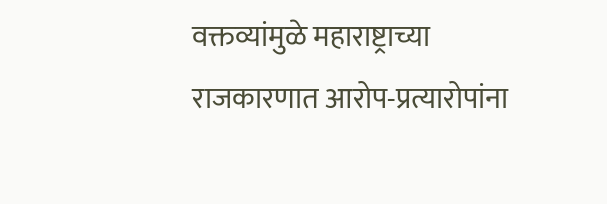वक्तव्यांमुळे महाराष्ट्राच्या राजकारणात आरोप-प्रत्यारोपांना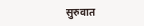सुरुवात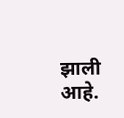झाली आहे.